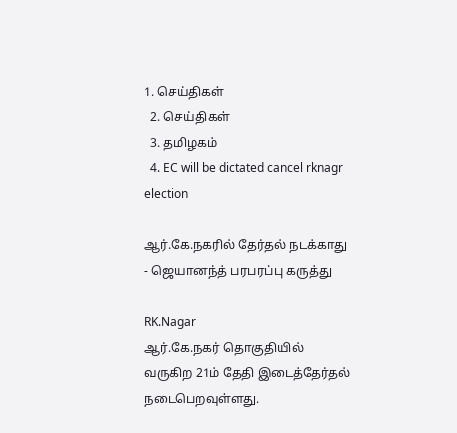1. செய்திகள்
  2. செய்திகள்
  3. த‌மிழக‌ம்
  4. EC will be dictated cancel rknagr election

ஆர்.கே.நகரில் தேர்தல் நடக்காது - ஜெயானந்த் பரபரப்பு கருத்து

RK.Nagar
ஆர்.கே.நகர் தொகுதியில் வருகிற 21ம் தேதி இடைத்தேர்தல் நடைபெறவுள்ளது.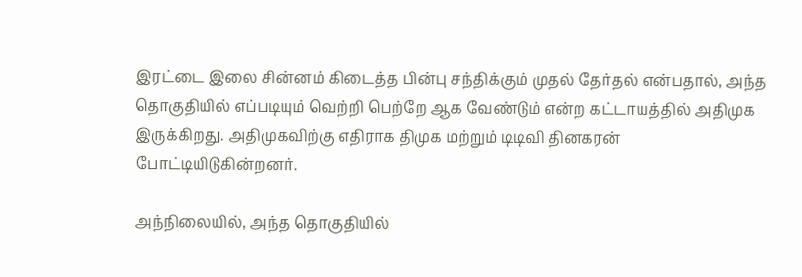இரட்டை இலை சின்னம் கிடைத்த பின்பு சந்திக்கும் முதல் தேர்தல் என்பதால், அந்த தொகுதியில் எப்படியும் வெற்றி பெற்றே ஆக வேண்டும் என்ற கட்டாயத்தில் அதிமுக இருக்கிறது. அதிமுகவிற்கு எதிராக திமுக மற்றும் டிடிவி தினகரன் போட்டியிடுகின்றனர்.

அந்நிலையில், அந்த தொகுதியில்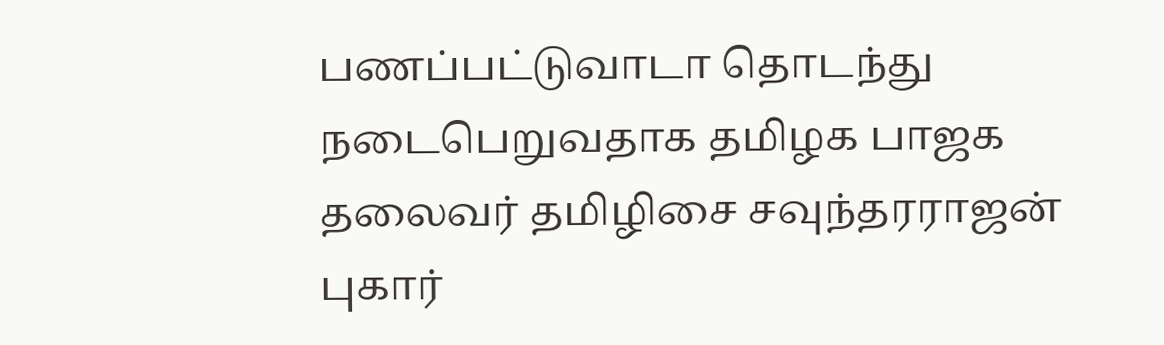பணப்பட்டுவாடா தொடந்து நடைபெறுவதாக தமிழக பாஜக தலைவர் தமிழிசை சவுந்தரராஜன் புகார்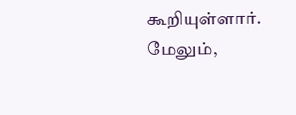கூறியுள்ளார். மேலும்,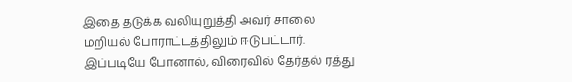இதை தடுக்க வலியுறுத்தி அவர் சாலை மறியல் போராட்டத்திலும் ஈடுபட்டார். இப்படியே போனால், விரைவில் தேர்தல் ரத்து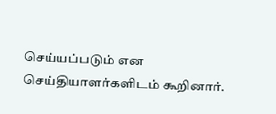செய்யப்படும் என செய்தியாளர்களிடம் கூறினார்.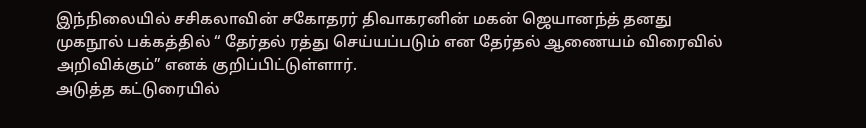இந்நிலையில் சசிகலாவின் சகோதரர் திவாகரனின் மகன் ஜெயானந்த் தனது முகநூல் பக்கத்தில் “ தேர்தல் ரத்து செய்யப்படும் என தேர்தல் ஆணையம் விரைவில் அறிவிக்கும்” எனக் குறிப்பிட்டுள்ளார்.
அடுத்த கட்டுரையில்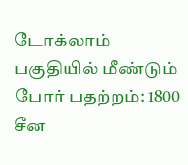டோக்லாம் பகுதியில் மீண்டும் போர் பதற்றம்: 1800 சீன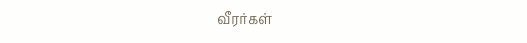வீரர்கள்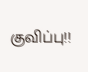குவிப்பு!!